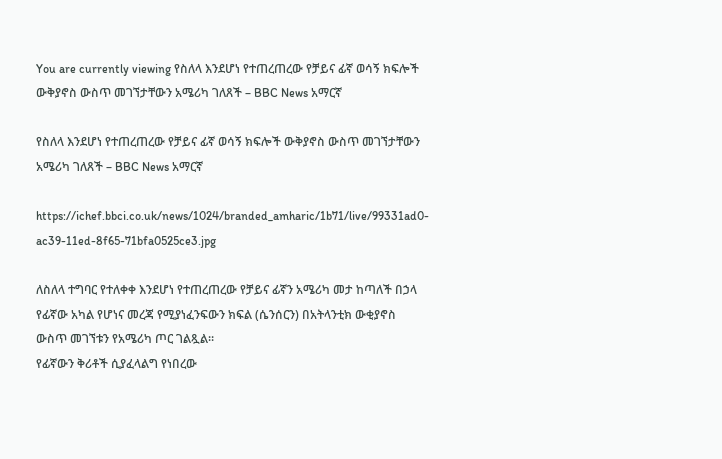You are currently viewing የስለላ እንደሆነ የተጠረጠረው የቻይና ፊኛ ወሳኝ ክፍሎች ውቅያኖስ ውስጥ መገኘታቸውን አሜሪካ ገለጸች – BBC News አማርኛ

የስለላ እንደሆነ የተጠረጠረው የቻይና ፊኛ ወሳኝ ክፍሎች ውቅያኖስ ውስጥ መገኘታቸውን አሜሪካ ገለጸች – BBC News አማርኛ

https://ichef.bbci.co.uk/news/1024/branded_amharic/1b71/live/99331ad0-ac39-11ed-8f65-71bfa0525ce3.jpg

ለስለላ ተግባር የተለቀቀ እንደሆነ የተጠረጠረው የቻይና ፊኛን አሜሪካ መታ ከጣለች በኃላ የፊኛው አካል የሆነና መረጃ የሚያነፈንፍውን ክፍል (ሴንሰርን) በአትላንቲክ ውቂያኖስ ውስጥ መገኘቱን የአሜሪካ ጦር ገልጿል።
የፊኛውን ቅሪቶች ሲያፈላልግ የነበረው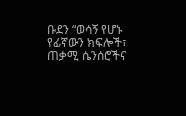ቡደን “ወሳኝ የሆኑ የፊኛውን ክፍሎች፣ ጠቃሚ ሴንሰሮችና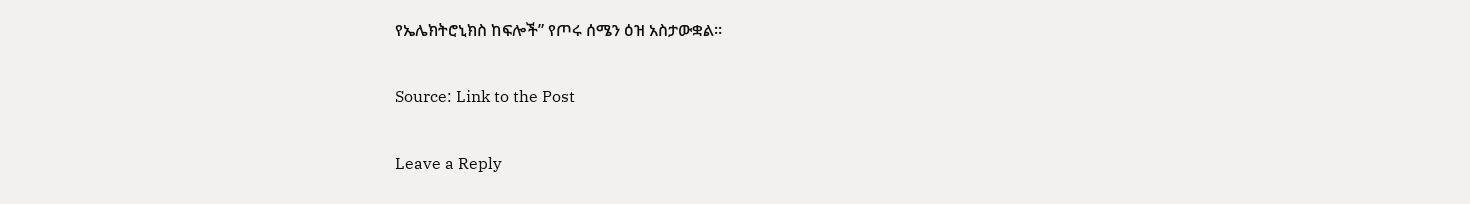የኤሌክትሮኒክስ ከፍሎች” የጦሩ ሰሜን ዕዝ አስታውቋል።

Source: Link to the Post

Leave a Reply